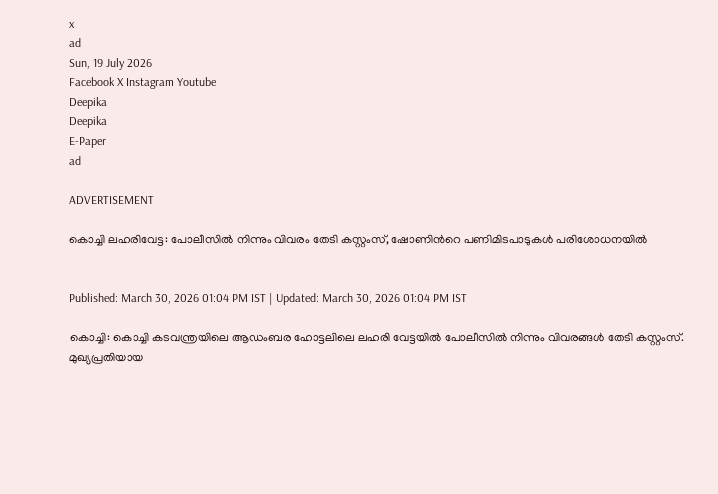x
ad
Sun, 19 July 2026
Facebook X Instagram Youtube
Deepika
Deepika
E-Paper
ad

ADVERTISEMENT

കൊച്ചി ലഹരിവേട്ട: പോലീസില്‍ നിന്നും വിവരം തേടി കസ്റ്റംസ്, ഷോണിന്‍റെ പണിമിടപാടുകള്‍ പരിശോധനയില്‍


Published: March 30, 2026 01:04 PM IST | Updated: March 30, 2026 01:04 PM IST

കൊച്ചി: കൊച്ചി കടവന്ത്രയിലെ ആഡംബര ഹോട്ടലിലെ ലഹരി വേട്ടയില്‍ പോലീസില്‍ നിന്നും വിവരങ്ങള്‍ തേടി കസ്റ്റംസ്. മുഖ്യപ്രതിയായ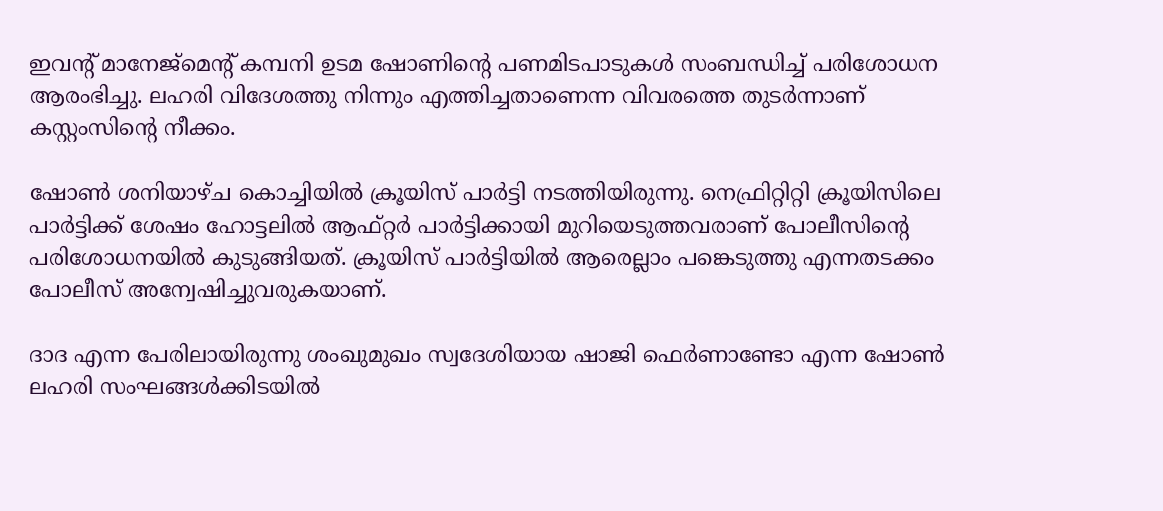ഇവന്‍റ് മാനേജ്‌മെന്‍റ് കമ്പനി ഉടമ ഷോണിന്‍റെ പണമിടപാടുകള്‍ സംബന്ധിച്ച് പരിശോധന ആരംഭിച്ചു. ലഹരി വിദേശത്തു നിന്നും എത്തിച്ചതാണെന്ന വിവരത്തെ തുടര്‍ന്നാണ് കസ്റ്റംസിന്‍റെ നീക്കം.

ഷോണ്‍ ശനിയാഴ്ച കൊച്ചിയില്‍ ക്രൂയിസ് പാര്‍ട്ടി നടത്തിയിരുന്നു. നെഫ്രിറ്റിറ്റി ക്രൂയിസിലെ പാര്‍ട്ടിക്ക് ശേഷം ഹോട്ടലില്‍ ആഫ്റ്റര്‍ പാര്‍ട്ടിക്കായി മുറിയെടുത്തവരാണ് പോലീസിന്‍റെ പരിശോധനയില്‍ കുടുങ്ങിയത്. ക്രൂയിസ് പാര്‍ട്ടിയില്‍ ആരെല്ലാം പങ്കെടുത്തു എന്നതടക്കം പോലീസ് അന്വേഷിച്ചുവരുകയാണ്.

ദാദ എന്ന പേരിലായിരുന്നു ശംഖുമുഖം സ്വദേശിയായ ഷാജി ഫെര്‍ണാണ്ടോ എന്ന ഷോണ്‍ ലഹരി സംഘങ്ങള്‍ക്കിടയില്‍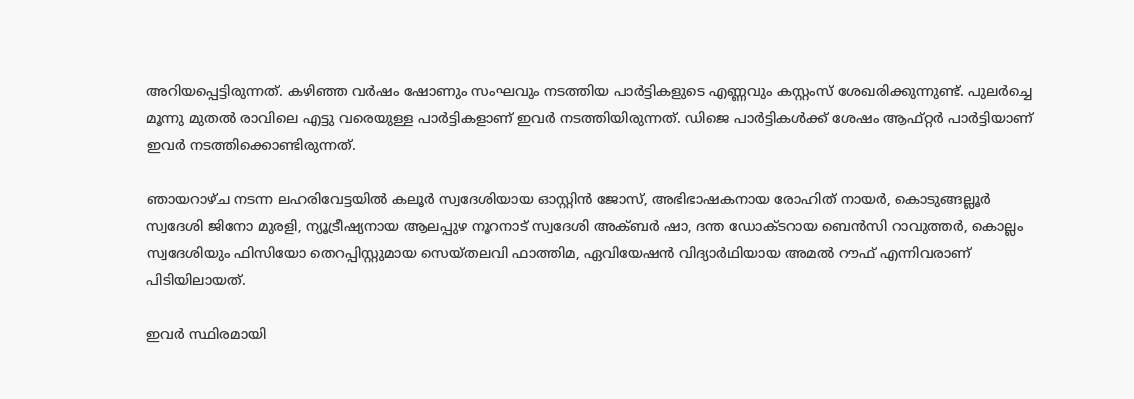അറിയപ്പെട്ടിരുന്നത്. കഴിഞ്ഞ വര്‍ഷം ഷോണും സംഘവും നടത്തിയ പാര്‍ട്ടികളുടെ എണ്ണവും കസ്റ്റംസ് ശേഖരിക്കുന്നുണ്ട്. പുലര്‍ച്ചെ മൂന്നു മുതല്‍ രാവിലെ എട്ടു വരെയുള്ള പാര്‍ട്ടികളാണ് ഇവര്‍ നടത്തിയിരുന്നത്. ഡിജെ പാര്‍ട്ടികള്‍ക്ക് ശേഷം ആഫ്റ്റര്‍ പാര്‍ട്ടിയാണ് ഇവര്‍ നടത്തിക്കൊണ്ടിരുന്നത്.

ഞായറാഴ്ച നടന്ന ലഹരിവേട്ടയില്‍ കലൂര്‍ സ്വദേശിയായ ഓസ്റ്റിന്‍ ജോസ്, അഭിഭാഷകനായ രോഹിത് നായര്‍, കൊടുങ്ങല്ലൂര്‍ സ്വദേശി ജിനോ മുരളി, ന്യൂട്രീഷ്യനായ ആലപ്പുഴ നൂറനാട് സ്വദേശി അക്ബര്‍ ഷാ, ദന്ത ഡോക്ടറായ ബെന്‍സി റാവുത്തര്‍, കൊല്ലം സ്വദേശിയും ഫിസിയോ തെറപ്പിസ്റ്റുമായ സെയ്തലവി ഫാത്തിമ, ഏവിയേഷന്‍ വിദ്യാര്‍ഥിയായ അമല്‍ റൗഫ് എന്നിവരാണ് പിടിയിലായത്.

ഇവര്‍ സ്ഥിരമായി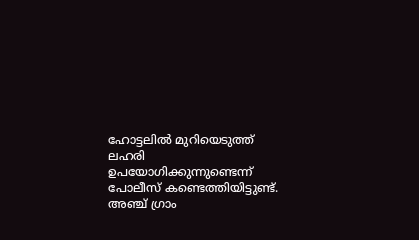ഹോട്ടലില്‍ മുറിയെടുത്ത് ലഹരി ഉപയോഗിക്കുന്നുണ്ടെന്ന് പോലീസ് കണ്ടെത്തിയിട്ടുണ്ട്. അഞ്ച് ഗ്രാം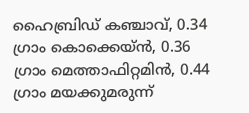ഹൈബ്രിഡ് കഞ്ചാവ്, 0.34 ഗ്രാം കൊക്കെയ്ന്‍, 0.36 ഗ്രാം മെത്താഫിറ്റമിന്‍, 0.44 ഗ്രാം മയക്കുമരുന്ന്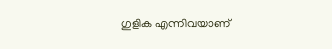ഗുളിക എന്നിവയാണ്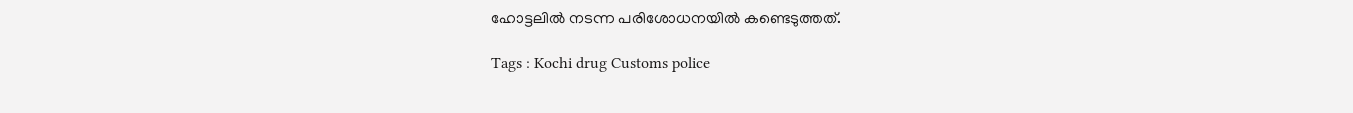ഹോട്ടലില്‍ നടന്ന പരിശോധനയില്‍ കണ്ടെടുത്തത്.

Tags : Kochi drug Customs police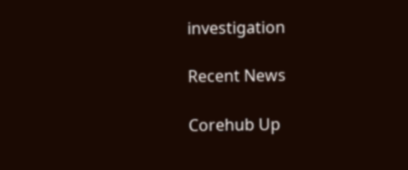investigation

Recent News

Corehub Up